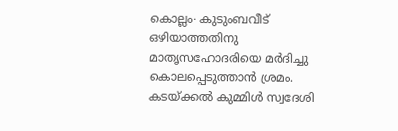കൊല്ലം∙ കുടുംബവീട് ഒഴിയാത്തതിനു മാതൃസഹോദരിയെ മർദിച്ചു കൊലപ്പെടുത്താൻ ശ്രമം. കടയ്ക്കൽ കുമ്മിൾ സ്വദേശി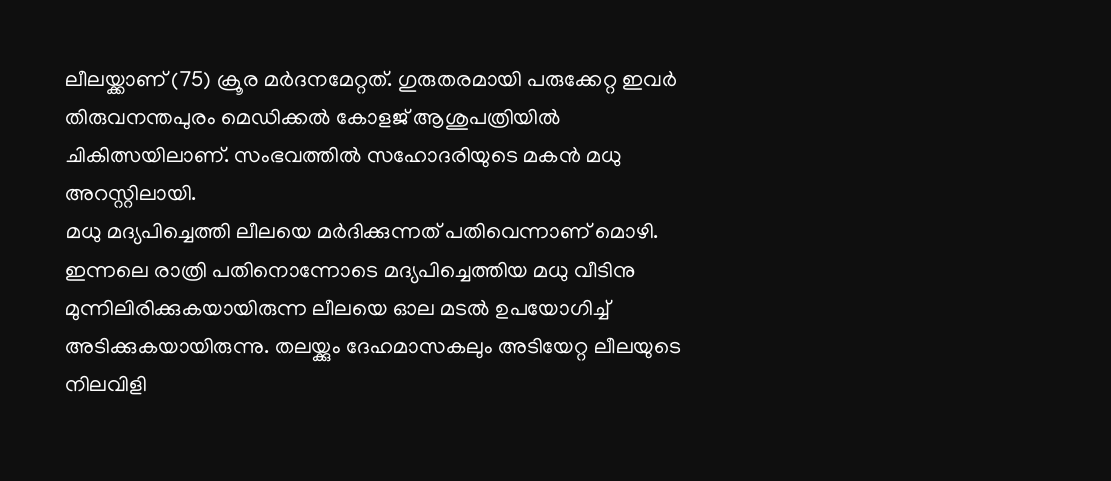ലീലയ്ക്കാണ് (75) ക്രൂര മർദനമേറ്റത്. ഗുരുതരമായി പരുക്കേറ്റ ഇവർ തിരുവനന്തപുരം മെഡിക്കൽ കോളജ് ആശുപത്രിയിൽ ചികിത്സയിലാണ്. സംഭവത്തിൽ സഹോദരിയുടെ മകൻ മധു അറസ്റ്റിലായി.
മധു മദ്യപിച്ചെത്തി ലീലയെ മർദിക്കുന്നത് പതിവെന്നാണ് മൊഴി. ഇന്നലെ രാത്രി പതിനൊന്നോടെ മദ്യപിച്ചെത്തിയ മധു വീടിനു മുന്നിലിരിക്കുകയായിരുന്ന ലീലയെ ഓല മടൽ ഉപയോഗിച്ച് അടിക്കുകയായിരുന്നു. തലയ്ക്കും ദേഹമാസകലും അടിയേറ്റ ലീലയുടെ നിലവിളി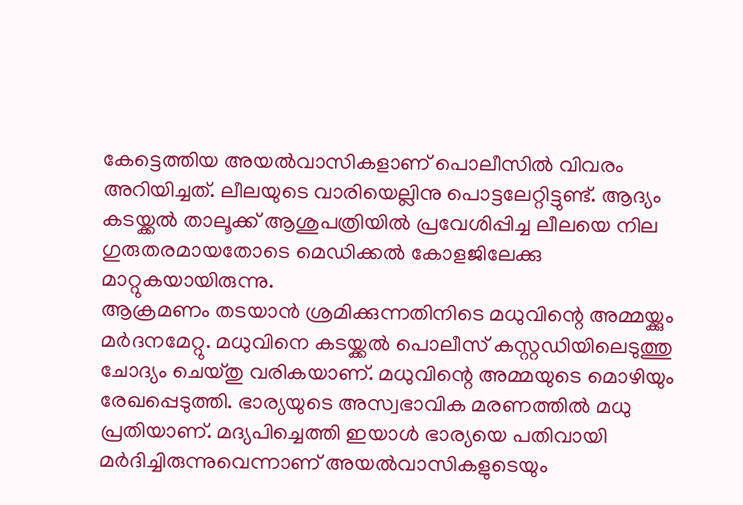കേട്ടെത്തിയ അയൽവാസികളാണ് പൊലീസിൽ വിവരം അറിയിച്ചത്. ലീലയുടെ വാരിയെല്ലിനു പൊട്ടലേറ്റിട്ടുണ്ട്. ആദ്യം കടയ്ക്കൽ താലൂക്ക് ആശുപത്രിയിൽ പ്രവേശിപ്പിച്ച ലീലയെ നില ഗുരുതരമായതോടെ മെഡിക്കൽ കോളജിലേക്കു മാറ്റുകയായിരുന്നു.
ആക്രമണം തടയാൻ ശ്രമിക്കുന്നതിനിടെ മധുവിന്റെ അമ്മയ്ക്കും മർദനമേറ്റു. മധുവിനെ കടയ്ക്കൽ പൊലീസ് കസ്റ്റഡിയിലെടുത്തു ചോദ്യം ചെയ്തു വരികയാണ്. മധുവിന്റെ അമ്മയുടെ മൊഴിയും രേഖപ്പെടുത്തി. ഭാര്യയുടെ അസ്വഭാവിക മരണത്തിൽ മധു പ്രതിയാണ്. മദ്യപിച്ചെത്തി ഇയാൾ ഭാര്യയെ പതിവായി മർദിച്ചിരുന്നുവെന്നാണ് അയൽവാസികളുടെയും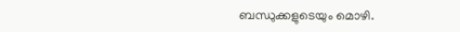ബന്ധുക്കളുടെയും മൊഴി.